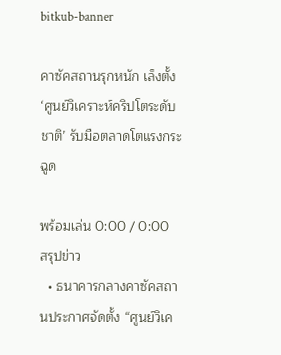bitkub-banner

คาซัคสถานรุกหนัก เล็งตั้ง ‘ศูนย์วิเคราะห์คริปโตระดับชาติ’ รับมือตลาดโตแรงกระฉูด

พร้อมเล่น 0:00 / 0:00
สรุปข่าว
  • ธนาคารกลางคาซัคสถานประกาศจัดตั้ง “ศูนย์วิเค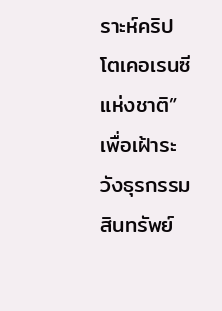ราะห์คริปโตเคอเรนซีแห่งชาติ” เพื่อเฝ้าระวังธุรกรรมสินทรัพย์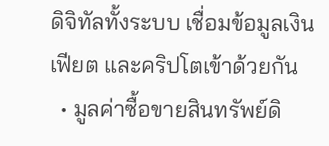ดิจิทัลทั้งระบบ เชื่อมข้อมูลเงินเฟียต และคริปโตเข้าด้วยกัน
  • มูลค่าซื้อขายสินทรัพย์ดิ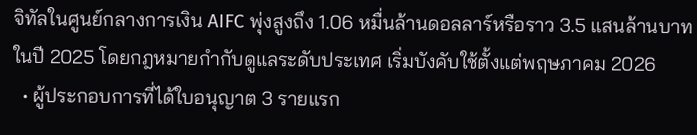จิทัลในศูนย์กลางการเงิน AIFC พุ่งสูงถึง 1.06 หมื่นล้านดอลลาร์หรือราว 3.5 แสนล้านบาท ในปี 2025 โดยกฎหมายกำกับดูแลระดับประเทศ เริ่มบังคับใช้ตั้งแต่พฤษภาคม 2026
  • ผู้ประกอบการที่ได้ใบอนุญาต 3 รายแรก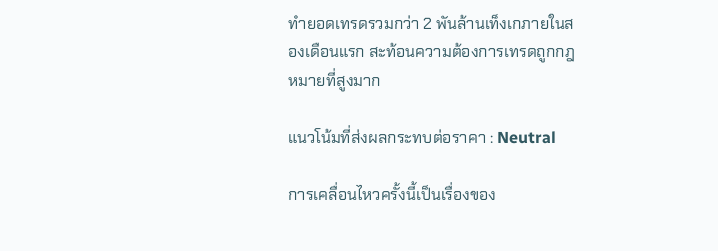ทำยอดเทรดรวมกว่า 2 พันล้านเท็งเกภายในสองเดือนแรก สะท้อนความต้องการเทรดถูกกฎหมายที่สูงมาก

แนวโน้มที่ส่งผลกระทบต่อราคา : Neutral

การเคลื่อนไหวครั้งนี้เป็นเรื่องของ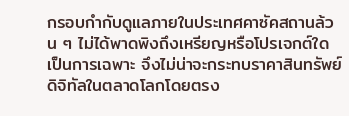กรอบกำกับดูแลภายในประเทศคาซัคสถานล้วน ๆ ไม่ได้พาดพิงถึงเหรียญหรือโปรเจกต์ใดเป็นการเฉพาะ จึงไม่น่าจะกระทบราคาสินทรัพย์ดิจิทัลในตลาดโลกโดยตรง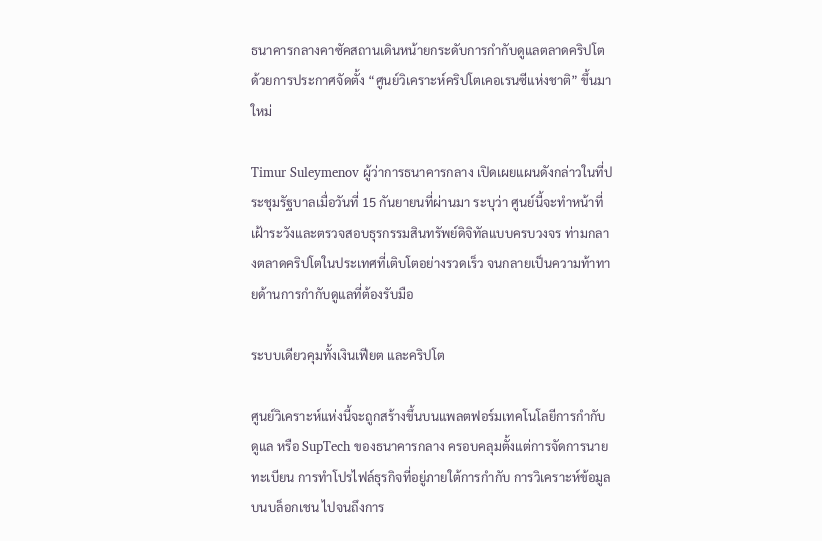ธนาคารกลางคาซัคสถานเดินหน้ายกระดับการกำกับดูแลตลาดคริปโต ด้วยการประกาศจัดตั้ง “ศูนย์วิเคราะห์คริปโตเคอเรนซีแห่งชาติ” ขึ้นมาใหม่

Timur Suleymenov ผู้ว่าการธนาคารกลาง เปิดเผยแผนดังกล่าวในที่ประชุมรัฐบาลเมื่อวันที่ 15 กันยายนที่ผ่านมา ระบุว่า ศูนย์นี้จะทำหน้าที่เฝ้าระวังและตรวจสอบธุรกรรมสินทรัพย์ดิจิทัลแบบครบวงจร ท่ามกลางตลาดคริปโตในประเทศที่เติบโตอย่างรวดเร็ว จนกลายเป็นความท้าทายด้านการกำกับดูแลที่ต้องรับมือ

ระบบเดียวคุมทั้งเงินเฟียต และคริปโต

ศูนย์วิเคราะห์แห่งนี้จะถูกสร้างขึ้นบนแพลตฟอร์มเทคโนโลยีการกำกับดูแล หรือ SupTech ของธนาคารกลาง ครอบคลุมตั้งแต่การจัดการนายทะเบียน การทำโปรไฟล์ธุรกิจที่อยู่ภายใต้การกำกับ การวิเคราะห์ข้อมูลบนบล็อกเชน ไปจนถึงการ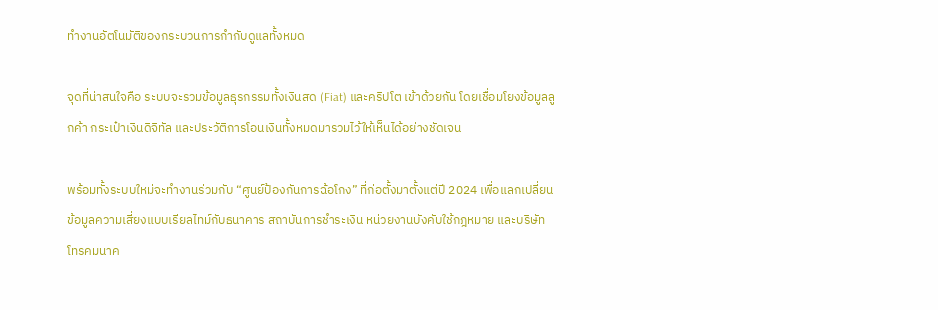ทำงานอัตโนมัติของกระบวนการกำกับดูแลทั้งหมด

จุดที่น่าสนใจคือ ระบบจะรวมข้อมูลธุรกรรมทั้งเงินสด (Fiat) และคริปโต เข้าด้วยกัน โดยเชื่อมโยงข้อมูลลูกค้า กระเป๋าเงินดิจิทัล และประวัติการโอนเงินทั้งหมดมารวมไว้ให้เห็นได้อย่างชัดเจน

พร้อมทั้งระบบใหม่จะทำงานร่วมกับ “ศูนย์ป้องกันการฉ้อโกง” ที่ก่อตั้งมาตั้งแต่ปี 2024 เพื่อแลกเปลี่ยนข้อมูลความเสี่ยงแบบเรียลไทม์กับธนาคาร สถาบันการชำระเงิน หน่วยงานบังคับใช้กฎหมาย และบริษัทโทรคมนาค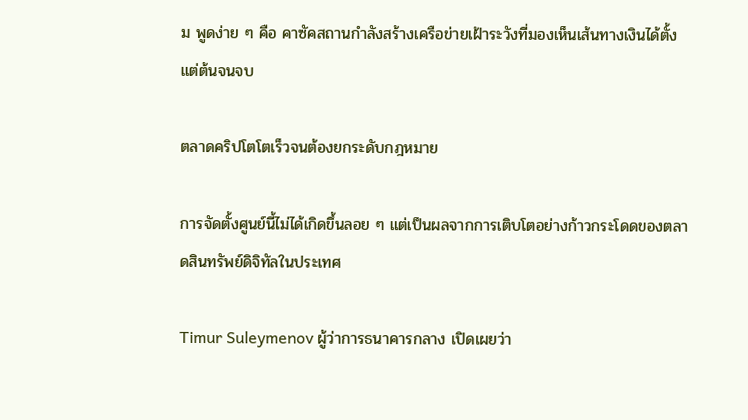ม พูดง่าย ๆ คือ คาซัคสถานกำลังสร้างเครือข่ายเฝ้าระวังที่มองเห็นเส้นทางเงินได้ตั้งแต่ต้นจนจบ

ตลาดคริปโตโตเร็วจนต้องยกระดับกฎหมาย

การจัดตั้งศูนย์นี้ไม่ได้เกิดขึ้นลอย ๆ แต่เป็นผลจากการเติบโตอย่างก้าวกระโดดของตลาดสินทรัพย์ดิจิทัลในประเทศ

Timur Suleymenov ผู้ว่าการธนาคารกลาง เปิดเผยว่า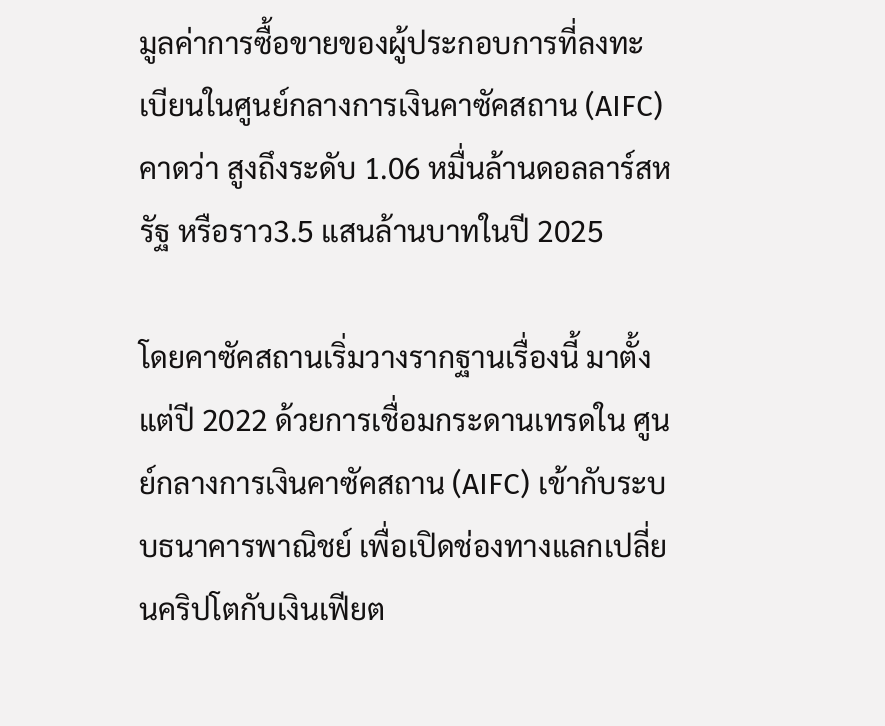มูลค่าการซื้อขายของผู้ประกอบการที่ลงทะเบียนในศูนย์กลางการเงินคาซัคสถาน (AIFC) คาดว่า สูงถึงระดับ 1.06 หมื่นล้านดอลลาร์สหรัฐ หรือราว3.5 แสนล้านบาทในปี 2025

โดยคาซัคสถานเริ่มวางรากฐานเรื่องนี้ มาตั้งแต่ปี 2022 ด้วยการเชื่อมกระดานเทรดใน ศูนย์กลางการเงินคาซัคสถาน (AIFC) เข้ากับระบบธนาคารพาณิชย์ เพื่อเปิดช่องทางแลกเปลี่ยนคริปโตกับเงินเฟียต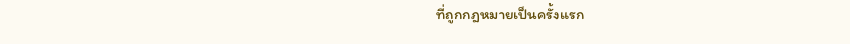ที่ถูกกฎหมายเป็นครั้งแรก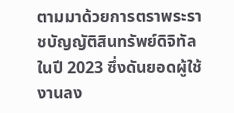ตามมาด้วยการตราพระราชบัญญัติสินทรัพย์ดิจิทัลในปี 2023 ซึ่งดันยอดผู้ใช้งานลง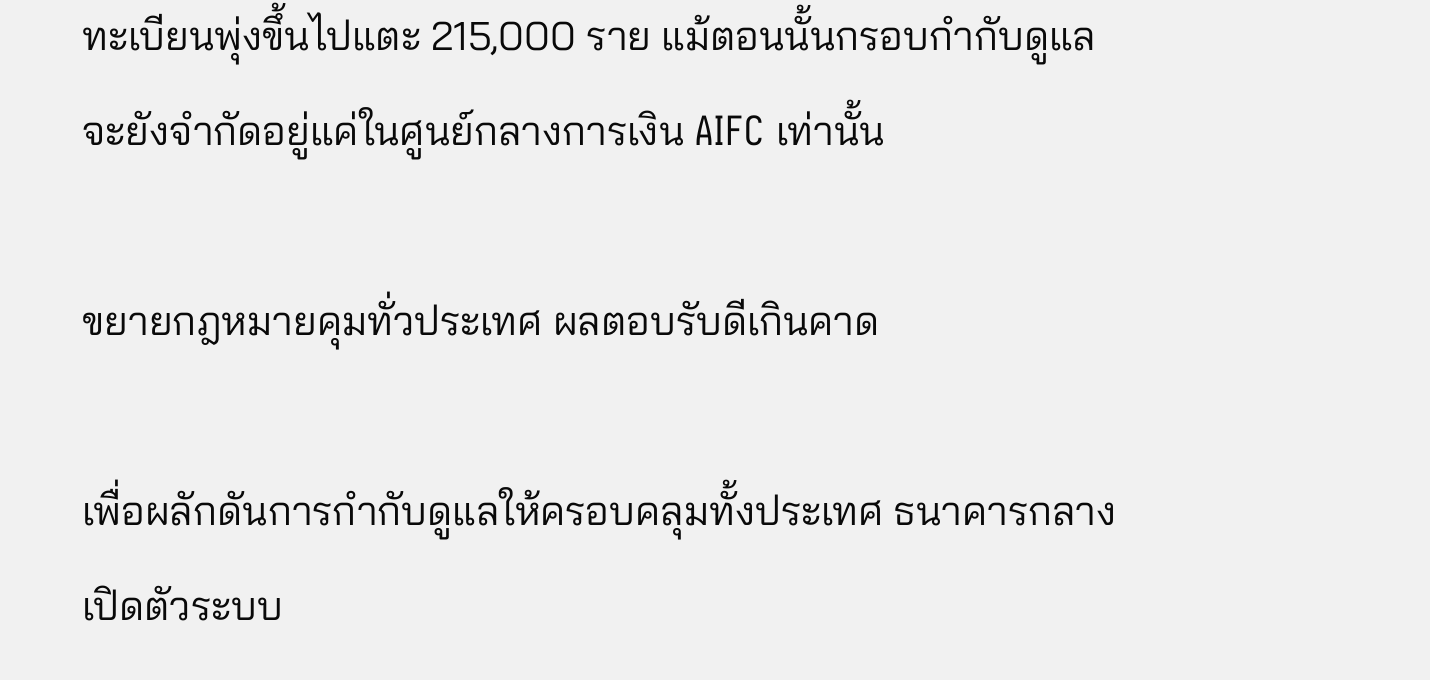ทะเบียนพุ่งขึ้นไปแตะ 215,000 ราย แม้ตอนนั้นกรอบกำกับดูแลจะยังจำกัดอยู่แค่ในศูนย์กลางการเงิน AIFC เท่านั้น

ขยายกฎหมายคุมทั่วประเทศ ผลตอบรับดีเกินคาด

เพื่อผลักดันการกำกับดูแลให้ครอบคลุมทั้งประเทศ ธนาคารกลางเปิดตัวระบบ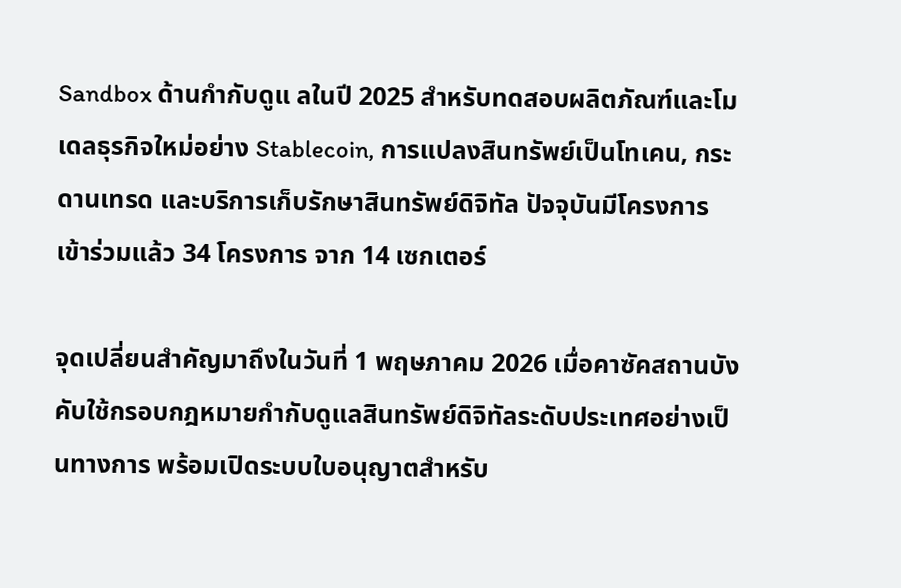Sandbox ด้านกำกับดูแ ลในปี 2025 สำหรับทดสอบผลิตภัณฑ์และโมเดลธุรกิจใหม่อย่าง Stablecoin, การแปลงสินทรัพย์เป็นโทเคน, กระดานเทรด และบริการเก็บรักษาสินทรัพย์ดิจิทัล ปัจจุบันมีโครงการเข้าร่วมแล้ว 34 โครงการ จาก 14 เซกเตอร์

จุดเปลี่ยนสำคัญมาถึงในวันที่ 1 พฤษภาคม 2026 เมื่อคาซัคสถานบังคับใช้กรอบกฎหมายกำกับดูแลสินทรัพย์ดิจิทัลระดับประเทศอย่างเป็นทางการ พร้อมเปิดระบบใบอนุญาตสำหรับ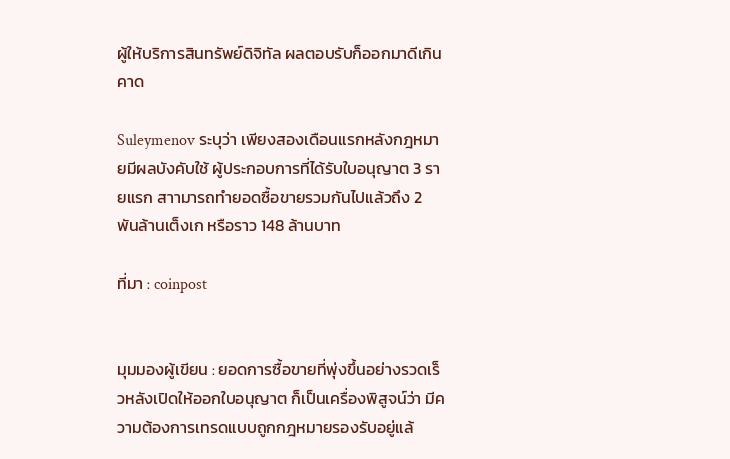ผู้ให้บริการสินทรัพย์ดิจิทัล ผลตอบรับก็ออกมาดีเกินคาด

Suleymenov ระบุว่า เพียงสองเดือนแรกหลังกฎหมายมีผลบังคับใช้ ผู้ประกอบการที่ได้รับใบอนุญาต 3 รายแรก สาามารถทำยอดซื้อขายรวมกันไปแล้วถึง 2 พันล้านเต็งเก หรือราว 148 ล้านบาท

ที่มา : coinpost


มุมมองผู้เขียน : ยอดการซื้อขายที่พุ่งขึ้นอย่างรวดเร็วหลังเปิดให้ออกใบอนุญาต ก็เป็นเครื่องพิสูจน์ว่า มีความต้องการเทรดแบบถูกกฎหมายรองรับอยู่แล้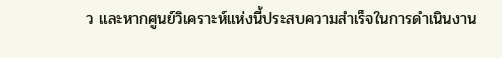ว และหากศูนย์วิเคราะห์แห่งนี้ประสบความสำเร็จในการดำเนินงาน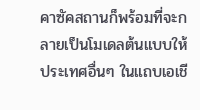คาซัคสถานก็พร้อมที่จะกลายเป็นโมเดลต้นแบบให้ประเทศอื่นๆ ในแถบเอเชี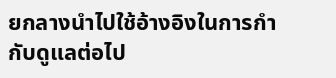ยกลางนำไปใช้อ้างอิงในการกำกับดูแลต่อไป